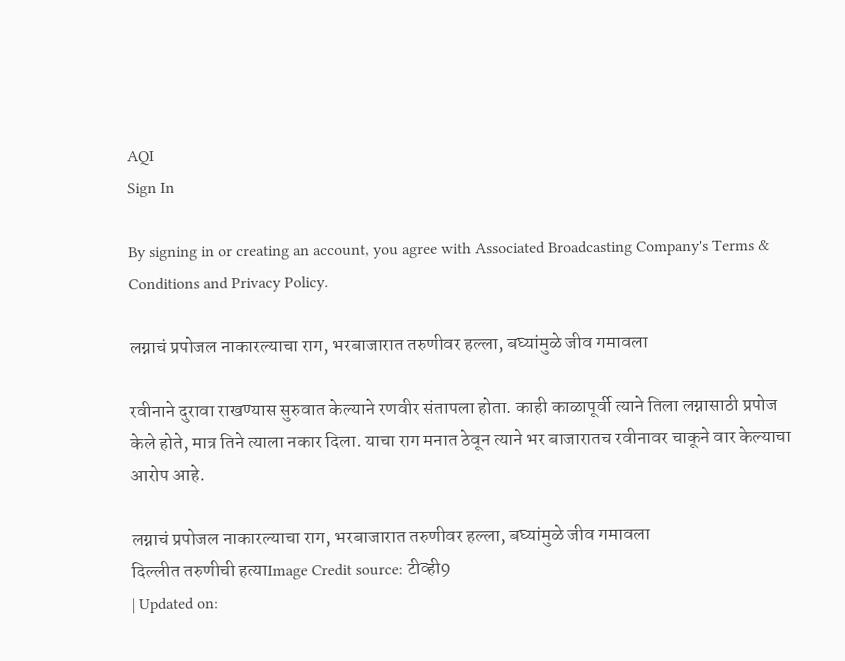AQI
Sign In

By signing in or creating an account, you agree with Associated Broadcasting Company's Terms & Conditions and Privacy Policy.

लग्नाचं प्रपोजल नाकारल्याचा राग, भरबाजारात तरुणीवर हल्ला, बघ्यांमुळे जीव गमावला

रवीनाने दुरावा राखण्यास सुरुवात केल्याने रणवीर संतापला होता. काही काळापूर्वी त्याने तिला लग्नासाठी प्रपोज केले होते, मात्र तिने त्याला नकार दिला. याचा राग मनात ठेवून त्याने भर बाजारातच रवीनावर चाकूने वार केल्याचा आरोप आहे.

लग्नाचं प्रपोजल नाकारल्याचा राग, भरबाजारात तरुणीवर हल्ला, बघ्यांमुळे जीव गमावला
दिल्लीत तरुणीची हत्याImage Credit source: टीव्ही9
| Updated on: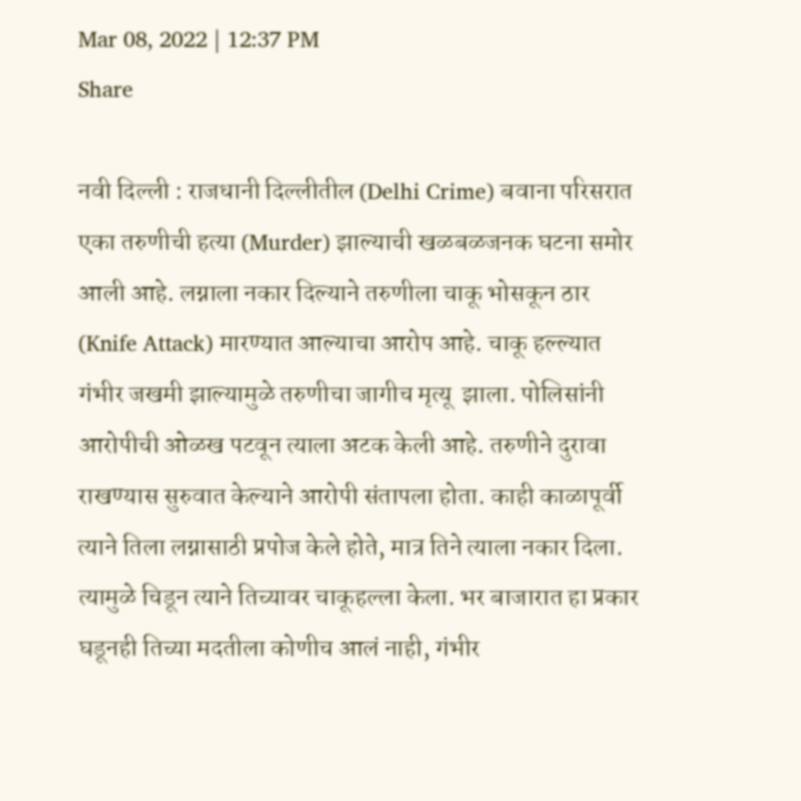Mar 08, 2022 | 12:37 PM
Share

नवी दिल्ली : राजधानी दिल्लीतील (Delhi Crime) बवाना परिसरात एका तरुणीची हत्या (Murder) झाल्याची खळबळजनक घटना समोर आली आहे. लग्नाला नकार दिल्याने तरुणीला चाकू भोसकून ठार (Knife Attack) मारण्यात आल्याचा आरोप आहे. चाकू हल्ल्यात गंभीर जखमी झाल्यामुळे तरुणीचा जागीच मृत्यू  झाला. पोलिसांनी आरोपीची ओळख पटवून त्याला अटक केली आहे. तरुणीने दुरावा राखण्यास सुरुवात केल्याने आरोपी संतापला होता. काही काळापूर्वी त्याने तिला लग्नासाठी प्रपोज केले होते, मात्र तिने त्याला नकार दिला. त्यामुळे चिडून त्याने तिच्यावर चाकूहल्ला केला. भर बाजारात हा प्रकार घडूनही तिच्या मदतीला कोणीच आलं नाही, गंभीर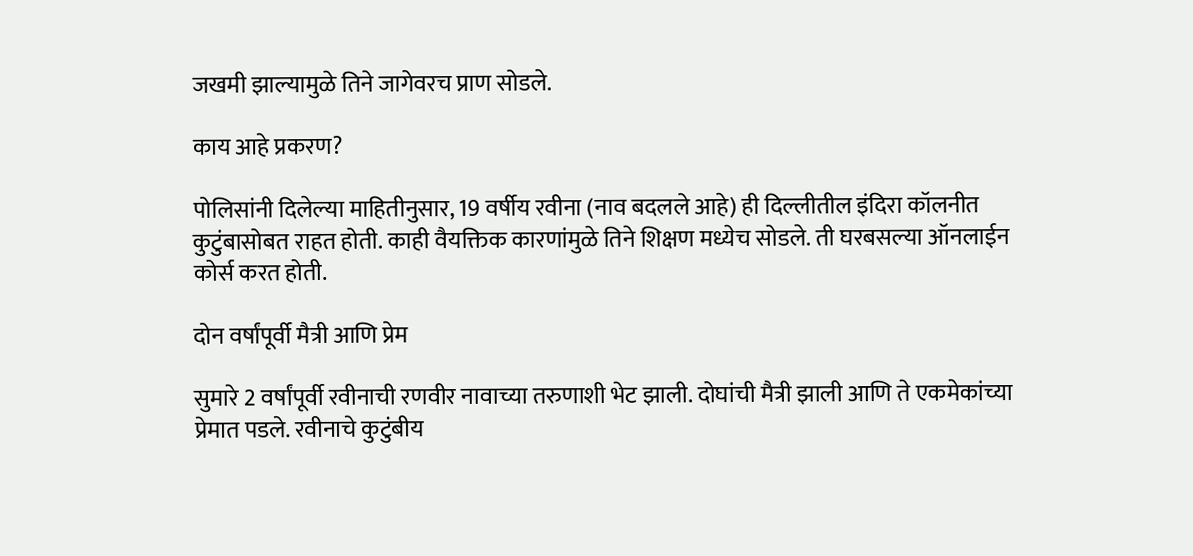जखमी झाल्यामुळे तिने जागेवरच प्राण सोडले.

काय आहे प्रकरण?

पोलिसांनी दिलेल्या माहितीनुसार, 19 वर्षीय रवीना (नाव बदलले आहे) ही दिल्लीतील इंदिरा कॉलनीत कुटुंबासोबत राहत होती. काही वैयक्तिक कारणांमुळे तिने शिक्षण मध्येच सोडले. ती घरबसल्या ऑनलाईन कोर्स करत होती.

दोन वर्षांपूर्वी मैत्री आणि प्रेम

सुमारे 2 वर्षांपूर्वी रवीनाची रणवीर नावाच्या तरुणाशी भेट झाली. दोघांची मैत्री झाली आणि ते एकमेकांच्या प्रेमात पडले. रवीनाचे कुटुंबीय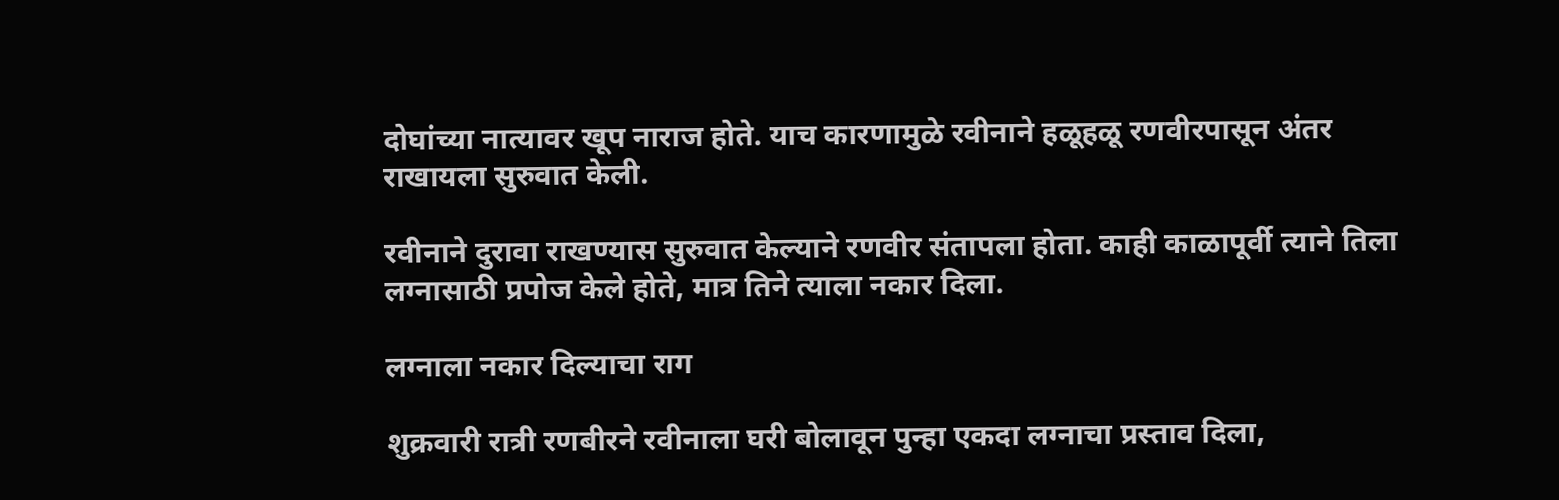दोघांच्या नात्यावर खूप नाराज होते. याच कारणामुळे रवीनाने हळूहळू रणवीरपासून अंतर राखायला सुरुवात केली.

रवीनाने दुरावा राखण्यास सुरुवात केल्याने रणवीर संतापला होता. काही काळापूर्वी त्याने तिला लग्नासाठी प्रपोज केले होते, मात्र तिने त्याला नकार दिला.

लग्नाला नकार दिल्याचा राग

शुक्रवारी रात्री रणबीरने रवीनाला घरी बोलावून पुन्हा एकदा लग्नाचा प्रस्ताव दिला,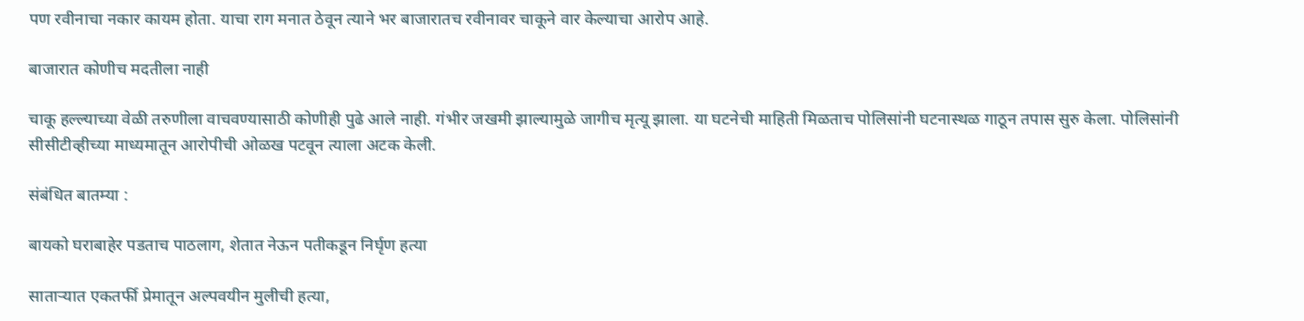पण रवीनाचा नकार कायम होता. याचा राग मनात ठेवून त्याने भर बाजारातच रवीनावर चाकूने वार केल्याचा आरोप आहे.

बाजारात कोणीच मदतीला नाही

चाकू हल्ल्याच्या वेळी तरुणीला वाचवण्यासाठी कोणीही पुढे आले नाही. गंभीर जखमी झाल्यामुळे जागीच मृत्यू झाला. या घटनेची माहिती मिळताच पोलिसांनी घटनास्थळ गाठून तपास सुरु केला. पोलिसांनी सीसीटीव्हीच्या माध्यमातून आरोपीची ओळख पटवून त्याला अटक केली.

संबंधित बातम्या :

बायको घराबाहेर पडताच पाठलाग, शेतात नेऊन पतीकडून निर्घृण हत्या

साताऱ्यात एकतर्फी प्रेमातून अल्पवयीन मुलीची हत्या,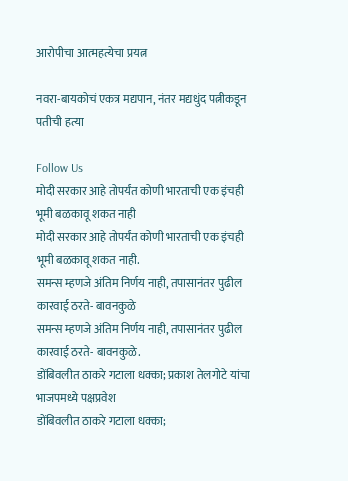आरोपीचा आत्महत्येचा प्रयत्न

नवरा-बायकोचं एकत्र मद्यपान, नंतर मद्यधुंद पत्नीकडून पतीची हत्या

Follow Us
मोदी सरकार आहे तोपर्यंत कोणी भारताची एक इंचही भूमी बळकावू शकत नाही
मोदी सरकार आहे तोपर्यंत कोणी भारताची एक इंचही भूमी बळकावू शकत नाही.
समन्स म्हणजे अंतिम निर्णय नाही, तपासानंतर पुढील कारवाई ठरते- बावनकुळे
समन्स म्हणजे अंतिम निर्णय नाही, तपासानंतर पुढील कारवाई ठरते- बावनकुळे.
डोंबिवलीत ठाकरे गटाला धक्का; प्रकाश तेलगोटे यांचा भाजपमध्ये पक्षप्रवेश
डोंबिवलीत ठाकरे गटाला धक्का;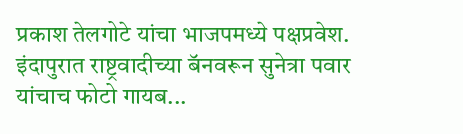प्रकाश तेलगोटे यांचा भाजपमध्ये पक्षप्रवेश.
इंदापुरात राष्ट्रवादीच्या बॅनवरून सुनेत्रा पवार यांचाच फोटो गायब...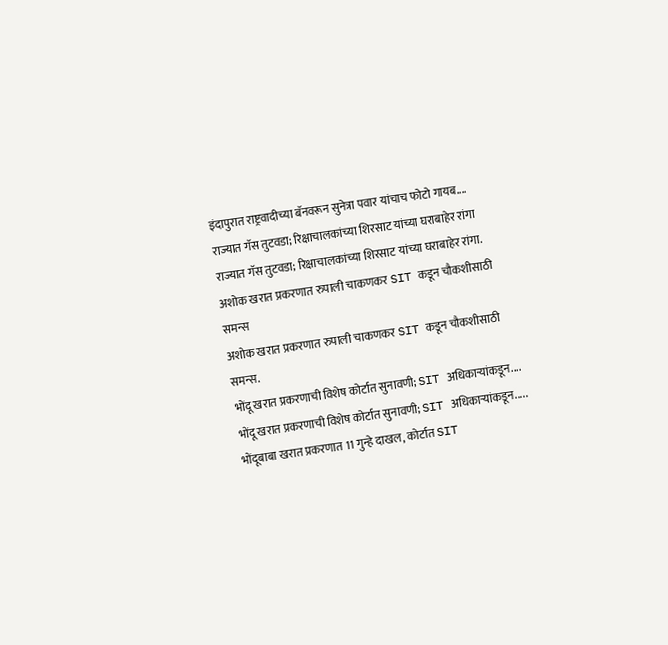इंदापुरात राष्ट्रवादीच्या बॅनवरून सुनेत्रा पवार यांचाच फोटो गायब....
राज्यात गॅस तुटवडा; रिक्षाचालकांच्या शिरसाट यांच्या घराबाहेर रांगा
राज्यात गॅस तुटवडा; रिक्षाचालकांच्या शिरसाट यांच्या घराबाहेर रांगा.
अशोक खरात प्रकरणात रुपाली चाकणकर SIT कडून चौकशीसाठी समन्स
अशोक खरात प्रकरणात रुपाली चाकणकर SIT कडून चौकशीसाठी समन्स.
भोंदू खरात प्रकरणाची विशेष कोर्टात सुनावणी; SIT अधिकाऱ्यांकडून....
भोंदू खरात प्रकरणाची विशेष कोर्टात सुनावणी; SIT अधिकाऱ्यांकडून.....
भोंदूबाबा खरात प्रकरणात 11 गुन्हे दाखल, कोर्टात SIT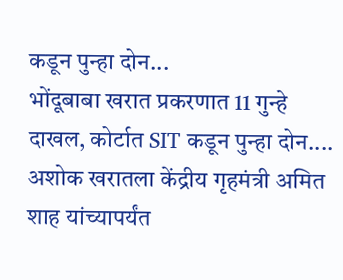कडून पुन्हा दोन...
भोंदूबाबा खरात प्रकरणात 11 गुन्हे दाखल, कोर्टात SIT कडून पुन्हा दोन....
अशोक खरातला केंद्रीय गृहमंत्री अमित शाह यांच्यापर्यंत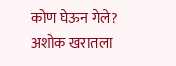कोण घेऊन गेले?
अशोक खरातला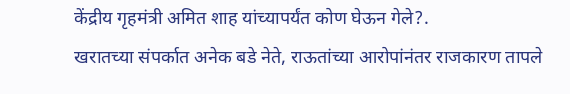केंद्रीय गृहमंत्री अमित शाह यांच्यापर्यंत कोण घेऊन गेले?.
खरातच्या संपर्कात अनेक बडे नेते, राऊतांच्या आरोपांनंतर राजकारण तापले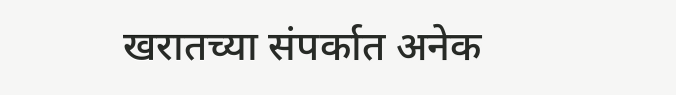खरातच्या संपर्कात अनेक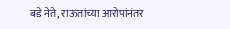बडे नेते, राऊतांच्या आरोपांनंतर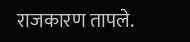राजकारण तापले.